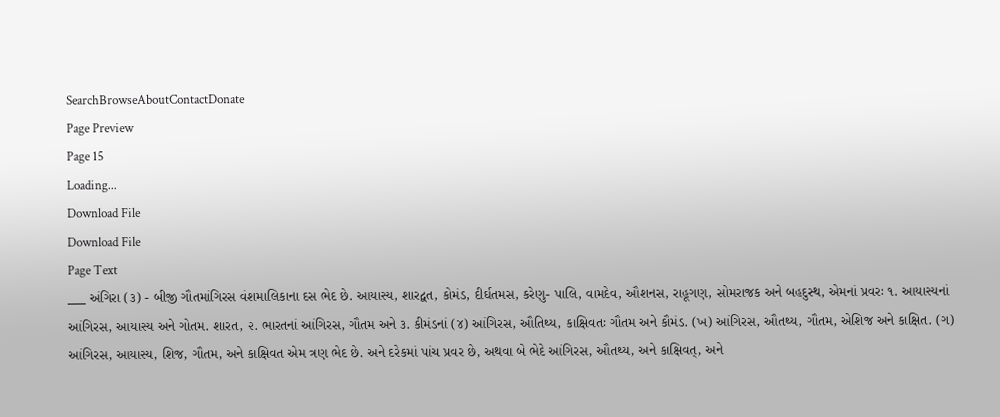SearchBrowseAboutContactDonate
Page Preview
Page 15
Loading...
Download File
Download File
Page Text
___ અંગિરા (૩) - બીજી ગૌતમાંગિરસ વંશમાલિકાના દસ ભેદ છે. આયાસ્ય, શારદ્વત, કોમંડ, દીર્ઘતમસ, કરેણુ- પાલિ, વામદેવ, ઔશનસ, રાહૂગણ, સોમરાજક અને બહદુસ્થ, એમનાં પ્રવરઃ ૧. આયાસ્યનાં આંગિરસ, આયાસ્ય અને ગોતમ. શારત, ૨. ભારતનાં આંગિરસ, ગૌતમ અને ૩. કીમંડનાં (૪) આંગિરસ, ઔતિથ્ય, કાક્ષિવતઃ ગૌતમ અને કૌમંડ. (ખ) આંગિરસ, ઔતથ્ય, ગૌતમ, એશિજ અને કાક્ષિત. (ગ) આંગિરસ, આયાસ્ય, શિજ, ગૌતમ, અને કાક્ષિવત એમ ત્રણ ભેદ છે. અને દરેકમાં પાંચ પ્રવર છે, અથવા બે ભેદે આંગિરસ, ઔતથ્ય, અને કાક્ષિવત્, અને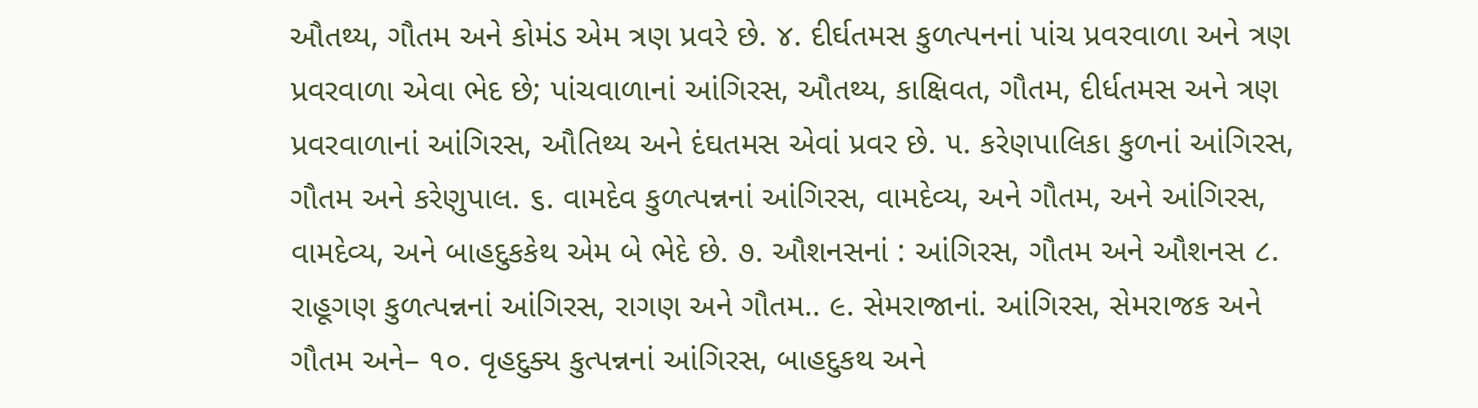ઔતથ્ય, ગૌતમ અને કોમંડ એમ ત્રણ પ્રવરે છે. ૪. દીર્ઘતમસ કુળત્પનનાં પાંચ પ્રવરવાળા અને ત્રણ પ્રવરવાળા એવા ભેદ છે; પાંચવાળાનાં આંગિરસ, ઔતથ્ય, કાક્ષિવત, ગૌતમ, દીર્ધતમસ અને ત્રણ પ્રવરવાળાનાં આંગિરસ, ઔતિથ્ય અને દંઘતમસ એવાં પ્રવર છે. ૫. કરેણપાલિકા કુળનાં આંગિરસ, ગૌતમ અને કરેણુપાલ. ૬. વામદેવ કુળત્પન્નનાં આંગિરસ, વામદેવ્ય, અને ગૌતમ, અને આંગિરસ, વામદેવ્ય, અને બાહદુકકેથ એમ બે ભેદે છે. ૭. ઔશનસનાં : આંગિરસ, ગૌતમ અને ઔશનસ ૮. રાહૂગણ કુળત્પન્નનાં આંગિરસ, રાગણ અને ગૌતમ.. ૯. સેમરાજાનાં. આંગિરસ, સેમરાજક અને ગૌતમ અને– ૧૦. વૃહદુક્ય કુત્પન્નનાં આંગિરસ, બાહદુકથ અને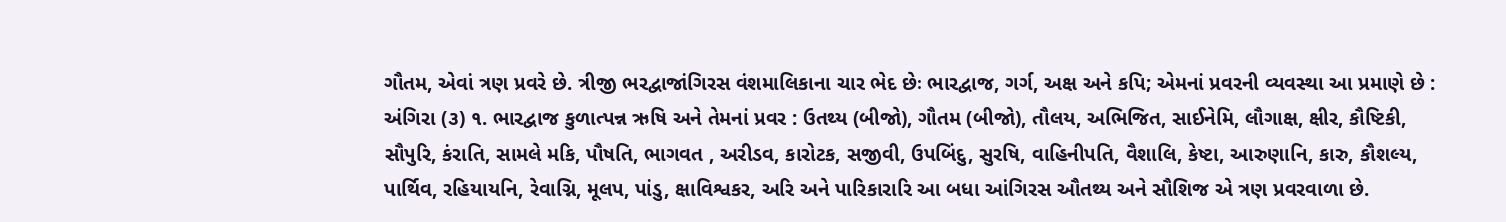ગૌતમ, એવાં ત્રણ પ્રવરે છે. ત્રીજી ભરદ્વાજાંગિરસ વંશમાલિકાના ચાર ભેદ છેઃ ભારદ્વાજ, ગર્ગ, અક્ષ અને કપિ; એમનાં પ્રવરની વ્યવસ્થા આ પ્રમાણે છે : અંગિરા (૩) ૧. ભારદ્વાજ કુળાત્પન્ન ઋષિ અને તેમનાં પ્રવર : ઉતથ્ય (બીજો), ગૌતમ (બીજો), તૌલય, અભિજિત, સાઈનેમિ, લૌગાક્ષ, ક્ષીર, કૌષ્ટિકી, સૌપુરિ, કંરાતિ, સામલે મકિ, પૌષતિ, ભાગવત , અરીડવ, કારોટક, સજીવી, ઉપબિંદુ, સુરષિ, વાહિનીપતિ, વૈશાલિ, કેષ્ટા, આરુણાનિ, કારુ, કૌશલ્ય, પાર્થિવ, રહિયાયનિ, રેવાગ્નિ, મૂલપ, પાંડુ, ક્ષાવિશ્વકર, અરિ અને પારિકારારિ આ બધા આંગિરસ ઔતથ્ય અને સૌશિજ એ ત્રણ પ્રવરવાળા છે.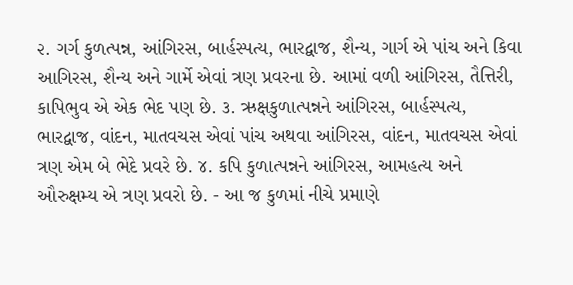૨. ગર્ગ કુળત્પન્ન, આંગિરસ, બાર્હસ્પત્ય, ભારદ્વાજ, શૈન્ય, ગાર્ગ એ પાંચ અને કિવા આગિરસ, શૈન્ય અને ગાર્મે એવાં ત્રણ પ્રવરના છે. આમાં વળી આંગિરસ, તૈત્તિરી, કાપિભુવ એ એક ભેદ પણ છે. ૩. ઋક્ષકુળાત્પન્નને આંગિરસ, બાર્હસ્પત્ય, ભારદ્વાજ, વાંદન, માતવચસ એવાં પાંચ અથવા આંગિરસ, વાંદન, માતવચસ એવાં ત્રણ એમ બે ભેદે પ્રવરે છે. ૪. કપિ કુળાત્પન્નને આંગિરસ, આમહત્ય અને ઔરુક્ષમ્ય એ ત્રણ પ્રવરો છે. - આ જ કુળમાં નીચે પ્રમાણે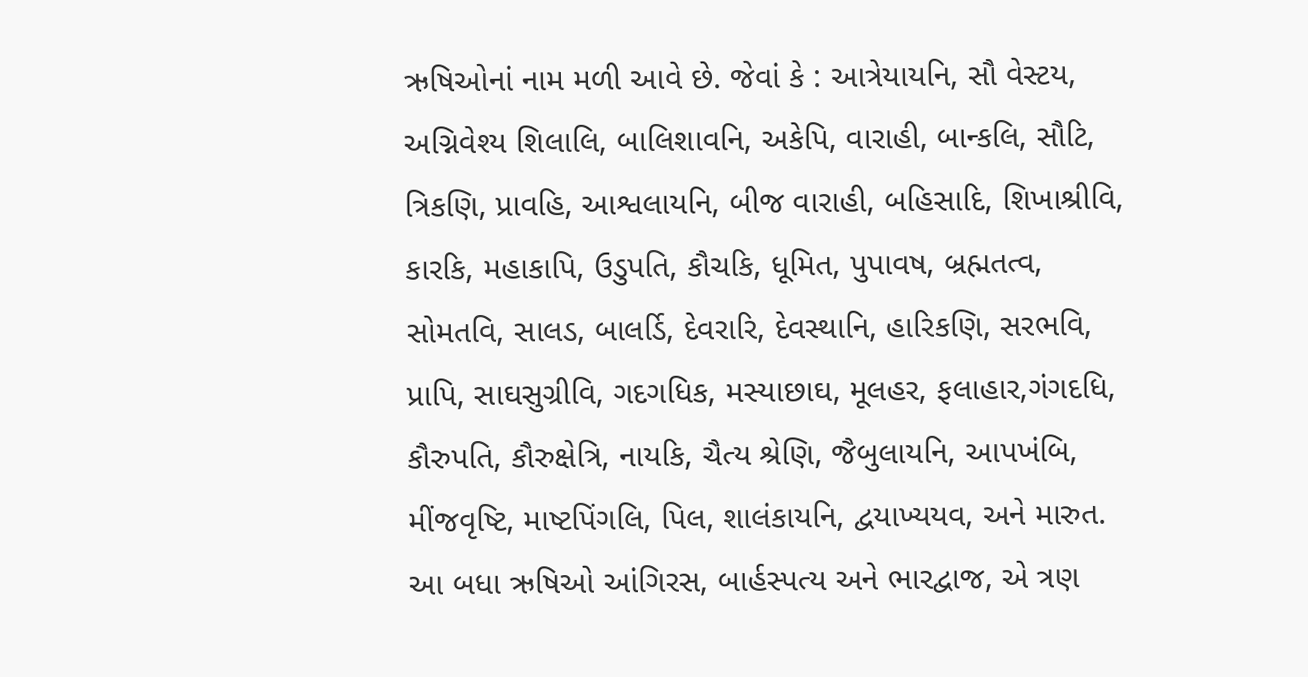ઋષિઓનાં નામ મળી આવે છે. જેવાં કે : આત્રેયાયનિ, સૌ વેસ્ટય, અગ્નિવેશ્ય શિલાલિ, બાલિશાવનિ, અકેપિ, વારાહી, બાન્કલિ, સૌટિ, ત્રિકણિ, પ્રાવહિ, આશ્વલાયનિ, બીજ વારાહી, બહિસાદિ, શિખાશ્રીવિ, કારકિ, મહાકાપિ, ઉડુપતિ, કૌચકિ, ધૂમિત, પુપાવષ, બ્રહ્મતત્વ, સોમતવિ, સાલડ, બાલર્ડિ, દેવરારિ, દેવસ્થાનિ, હારિકણિ, સરભવિ, પ્રાપિ, સાઘસુગ્રીવિ, ગદગધિક, મસ્યાછાઘ, મૂલહર, ફલાહાર,ગંગદધિ, કૌરુપતિ, કૌરુક્ષેત્રિ, નાયકિ, ચૈત્ય શ્રેણિ, જૈબુલાયનિ, આપખંબિ, મીંજવૃષ્ટિ, માષ્ટપિંગલિ, પિલ, શાલંકાયનિ, દ્વયાખ્યયવ, અને મારુત. આ બધા ઋષિઓ આંગિરસ, બાર્હસ્પત્ય અને ભારદ્વાજ, એ ત્રણ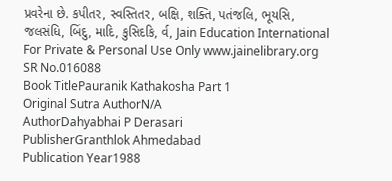પ્રવરેના છે. કપીતર, સ્વસ્તિતર, બક્ષિ, શક્તિ, પતંજલિ, ભૂયસિ, જલસંધિ, બિંદુ, માદિ, કુસિદકિ, ર્વ, Jain Education International For Private & Personal Use Only www.jainelibrary.org
SR No.016088
Book TitlePauranik Kathakosha Part 1
Original Sutra AuthorN/A
AuthorDahyabhai P Derasari
PublisherGranthlok Ahmedabad
Publication Year1988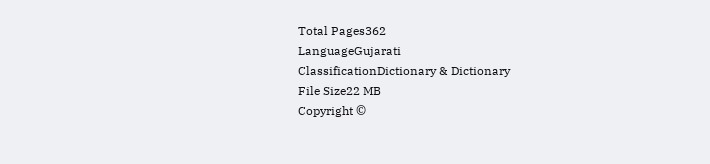Total Pages362
LanguageGujarati
ClassificationDictionary & Dictionary
File Size22 MB
Copyright ©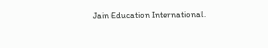Jain Education International.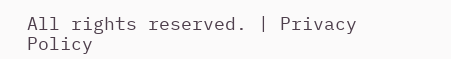All rights reserved. | Privacy Policy